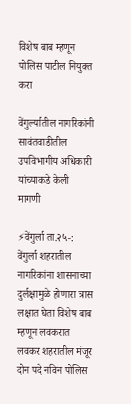विशेष बाब म्हणून पोलिस पाटील नियुक्त करा

वेंगुर्ल्यातील नागरिकांनी सावंतवाडीतील उपविभागीय अधिकारी यांच्याकडे केली मागणी

⚡वेंगुर्ला ता.२५-: वेंगुर्ला शहरातील नागरिकांना शासनाच्या दुर्लक्षामुळे होणारा त्रास लक्षात घेता विशेष बाब म्हणून लवकरात लवकर शहरातील मंजूर दोन पदे नविन पोलिस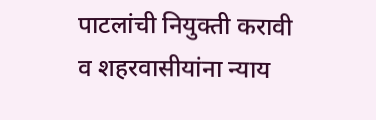पाटलांची नियुक्ती करावी व शहरवासीयांना न्याय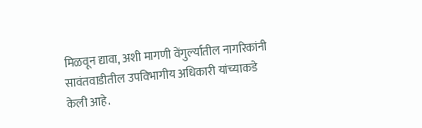मिळवून द्यावा, अशी मागणी वेंगुर्ल्यातील नागरिकांनी सावंतवाडीतील उपविभागीय अधिकारी यांच्याकडे केली आहे.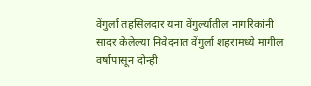वेंगुर्ला तहसिलदार यना वेंगुर्ल्यातील नागरिकांनी सादर केलेल्या निवेदनात वेंगुर्ला शहरामध्ये मागील वर्षापासून दोन्ही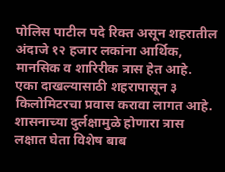पोलिस पाटील पदे रिक्त असून शहरातील अंदाजे १२ हजार लकांना आर्थिक, मानसिक व शारिरीक त्रास हेत आहे. एका दाखल्यासाठी शहरापासून ३ किलोमिटरचा प्रवास करावा लागत आहे. शासनाच्या दुर्लक्षामुळे होणारा त्रास लक्षात घेता विशेष बाब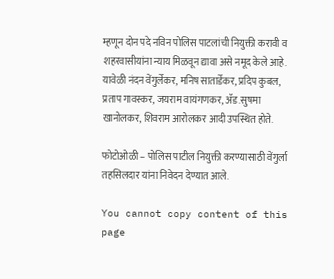म्हणून दोन पदे नविन पोलिस पाटलांची नियुक्ती करावी व शहरवासीयांना न्याय मिळवून द्यावा असे नमूद केले आहे. यावेळी नंदन वेंगुर्लेकर, मनिष सातार्डेकर, प्रदिप कुबल, प्रताप गावस्कर, जयराम वायंगणकर, ॲड.सुषमा खानोलकर, शिवराम आरोलकर आदी उपस्थित होते.

फोटोओळी – पोलिस पाटील नियुक्ती करण्यासाठी वेंगुर्ला तहसिलदार यांना निवेदन देण्यात आले.

You cannot copy content of this page